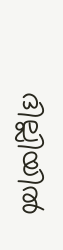ദില്ലിയിൽ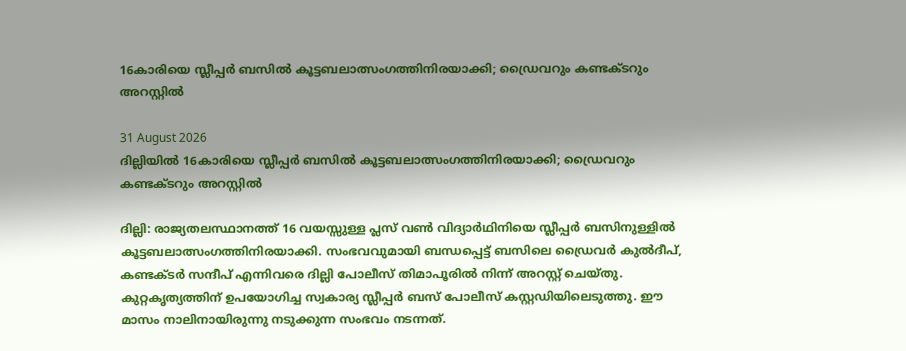16കാരിയെ സ്ലീപ്പർ ബസിൽ കൂട്ടബലാത്സംഗത്തിനിരയാക്കി; ഡ്രൈവറും കണ്ടക്ടറും അറസ്റ്റിൽ

31 August 2026
ദില്ലിയിൽ 16കാരിയെ സ്ലീപ്പർ ബസിൽ കൂട്ടബലാത്സംഗത്തിനിരയാക്കി; ഡ്രൈവറും കണ്ടക്ടറും അറസ്റ്റിൽ

ദില്ലി: രാജ്യതലസ്ഥാനത്ത് 16 വയസ്സുള്ള പ്ലസ് വൺ വിദ്യാർഥിനിയെ സ്ലീപ്പർ ബസിനുള്ളിൽ കൂട്ടബലാത്സംഗത്തിനിരയാക്കി. സംഭവവുമായി ബന്ധപ്പെട്ട് ബസിലെ ഡ്രൈവർ കുൽദീപ്, കണ്ടക്ടർ സന്ദീപ് എന്നിവരെ ദില്ലി പോലീസ് തിമാപൂരിൽ നിന്ന് അറസ്റ്റ് ചെയ്തു. കുറ്റകൃത്യത്തിന് ഉപയോഗിച്ച സ്വകാര്യ സ്ലീപ്പർ ബസ് പോലീസ് കസ്റ്റഡിയിലെടുത്തു. ഈ മാസം നാലിനായിരുന്നു നടുക്കുന്ന സംഭവം നടന്നത്.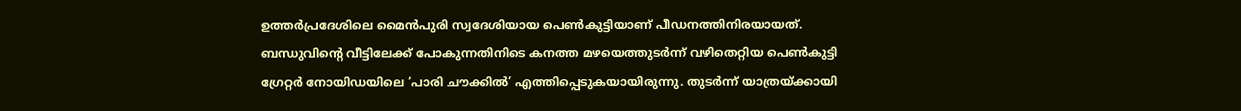ഉത്തർപ്രദേശിലെ മൈൻപുരി സ്വദേശിയായ പെൺകുട്ടിയാണ് പീഡനത്തിനിരയായത്. ബന്ധുവിന്റെ വീട്ടിലേക്ക് പോകുന്നതിനിടെ കനത്ത മഴയെത്തുടർന്ന് വഴിതെറ്റിയ പെൺകുട്ടി ഗ്രേറ്റർ നോയിഡയിലെ ‘പാരി ചൗക്കിൽ’ എത്തിപ്പെടുകയായിരുന്നു. തുടർന്ന് യാത്രയ്ക്കായി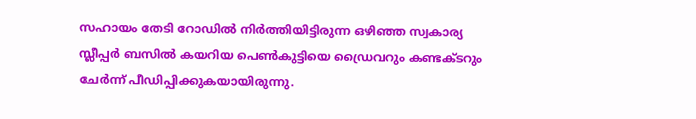സഹായം തേടി റോഡിൽ നിർത്തിയിട്ടിരുന്ന ഒഴിഞ്ഞ സ്വകാര്യ സ്ലീപ്പർ ബസിൽ കയറിയ പെൺകുട്ടിയെ ഡ്രൈവറും കണ്ടക്ടറും ചേർന്ന് പീഡിപ്പിക്കുകയായിരുന്നു.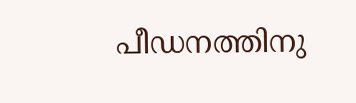പീഡനത്തിനു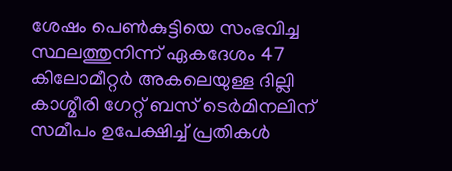ശേഷം പെൺകുട്ടിയെ സംഭവിച്ച സ്ഥലത്തുനിന്ന് ഏകദേശം 47 കിലോമീറ്റർ അകലെയുള്ള ദില്ലി കാശ്മീരി ഗേറ്റ് ബസ് ടെർമിനലിന് സമീപം ഉപേക്ഷിച്ച് പ്രതികൾ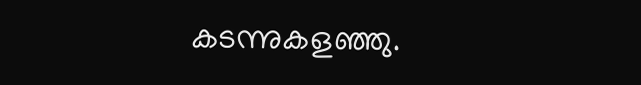കടന്നുകളഞ്ഞു.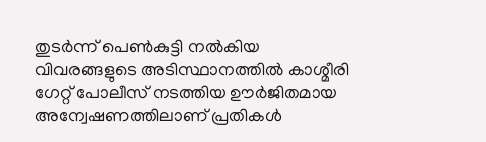തുടർന്ന് പെൺകുട്ടി നൽകിയ വിവരങ്ങളുടെ അടിസ്ഥാനത്തിൽ കാശ്മീരി ഗേറ്റ് പോലീസ് നടത്തിയ ഊർജിതമായ അന്വേഷണത്തിലാണ് പ്രതികൾ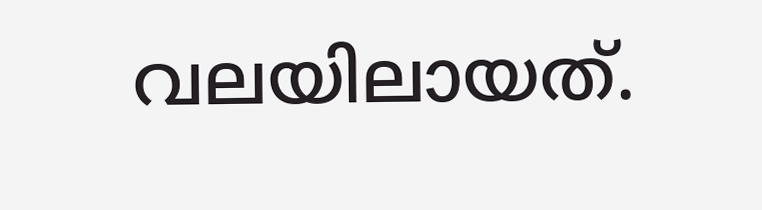വലയിലായത്.